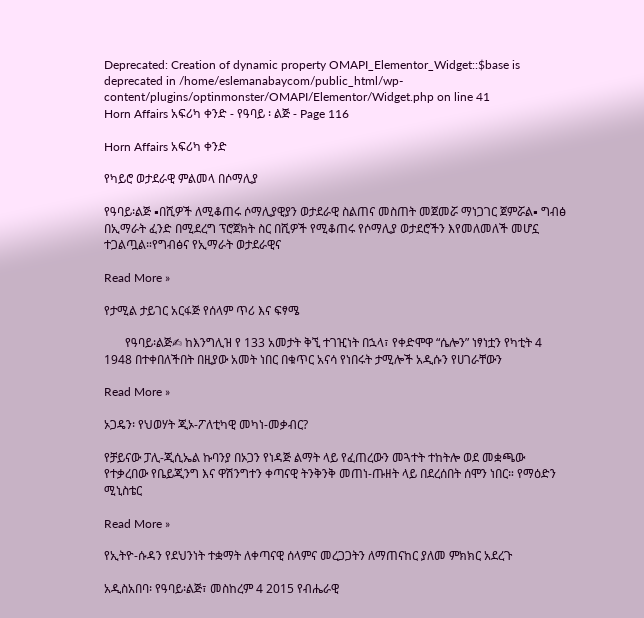Deprecated: Creation of dynamic property OMAPI_Elementor_Widget::$base is deprecated in /home/eslemanabaycom/public_html/wp-content/plugins/optinmonster/OMAPI/Elementor/Widget.php on line 41
Horn Affairs አፍሪካ ቀንድ - የዓባይ ፡ ልጅ - Page 116

Horn Affairs አፍሪካ ቀንድ

የካይሮ ወታደራዊ ምልመላ በሶማሊያ

የዓባይ፡ልጅ ▪በሺዎች ለሚቆጠሩ ሶማሊያዊያን ወታደራዊ ስልጠና መስጠት መጀመሯ ማነጋገር ጀምሯል▪ ግብፅ በኢማራት ፈንድ በሚደረግ ፕሮጀክት ስር በሺዎች የሚቆጠሩ የሶማሊያ ወታደሮችን እየመለመለች መሆኗ ተጋልጧል።የግብፅና የኢማራት ወታደራዊና

Read More »

የታሚል ታይገር አርፋጅ የሰላም ጥሪ እና ፍፃሜ

       የዓባይ፡ልጅ✍ ከእንግሊዝ የ 133 አመታት ቅኚ ተገዢነት በኋላ፣ የቀድሞዋ “ሴሎን” ነፃነቷን የካቲት 4 1948 በተቀበለችበት በዚያው አመት ነበር በቁጥር አናሳ የነበሩት ታሚሎች አዲሱን የሀገራቸውን

Read More »

ኦጋዴን፡ የህወሃት ጂኦ-ፖለቲካዊ መካነ-መቃብር?

የቻይናው ፓሊ-ጂሲኤል ኩባንያ በኦጋን የነዳጅ ልማት ላይ የፈጠረውን መጓተት ተከትሎ ወደ መቋጫው የተቃረበው የቤይጂንግ እና ዋሽንግተን ቀጣናዊ ትንቅንቅ መጠነ-ጡዘት ላይ በደረሰበት ሰሞን ነበር። የማዕድን ሚኒስቴር

Read More »

የኢትዮ-ሱዳን የደህንነት ተቋማት ለቀጣናዊ ሰላምና መረጋጋትን ለማጠናከር ያለመ ምክክር አደረጉ

አዲስአበባ፡ የዓባይ፡ልጅ፣ መስከረም 4 2015 የብሔራዊ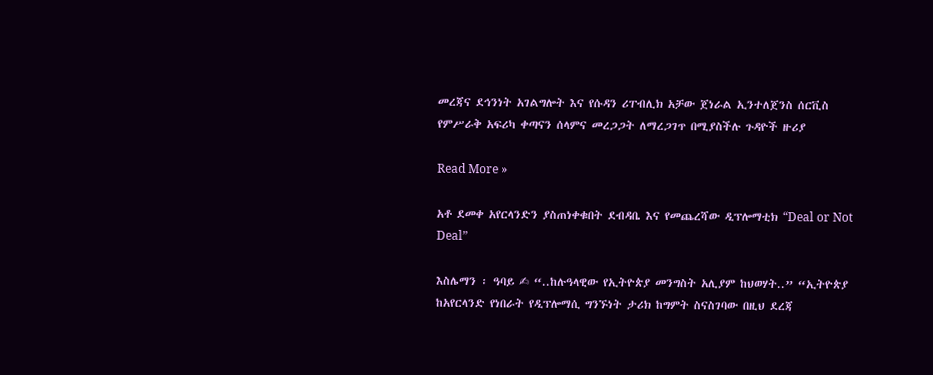መረጃና ደኅንነት አገልግሎት እና የሱዳን ሪፐብሊክ አቻው ጀነራል ኢንተለጀንስ ሰርቪስ  የምሥራቅ አፍሪካ ቀጣናን ሰላምና መረጋጋት ለማረጋገጥ በሚያስችሉ ጉዳዮች ዙሪያ

Read More »

አቶ ደመቀ አየርላንድን ያስጠነቀቁበት ደብዳቤ እና የመጨረሻው ዲፕሎማቲክ “Deal or Not Deal”

እስሌማን ፡ ዓባይ ✍ “..ከሉዓላዊው የኢትዮጵያ መንግስት አሊያም ከህወሃት..” “ኢትዮጵያ ከአየርላንድ የነበራት የዲፕሎማሲ ግንኙነት ታሪክ ከግምት ስናስገባው በዚህ ደረጃ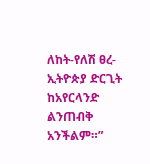ለከት-የለሽ ፀረ-ኢትዮጵያ ድርጊት ከአየርላንድ ልንጠብቅ አንችልም።”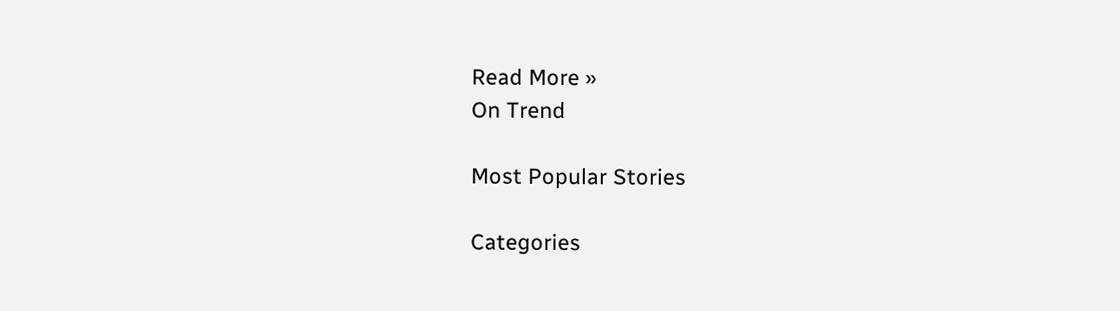Read More »
On Trend

Most Popular Stories

Categories